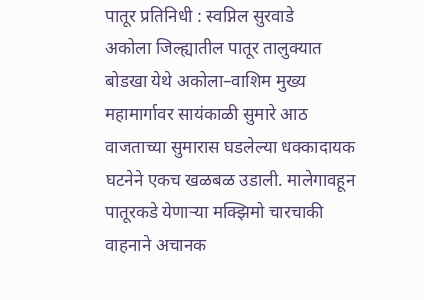पातूर प्रतिनिधी : स्वप्निल सुरवाडे
अकोला जिल्ह्यातील पातूर तालुक्यात बोडखा येथे अकोला–वाशिम मुख्य महामार्गावर सायंकाळी सुमारे आठ वाजताच्या सुमारास घडलेल्या धक्कादायक घटनेने एकच खळबळ उडाली. मालेगावहून पातूरकडे येणाऱ्या मक्झिमो चारचाकी वाहनाने अचानक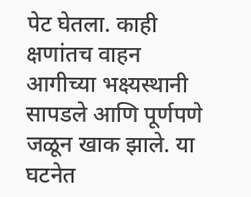पेट घेतला. काही क्षणांतच वाहन आगीच्या भक्ष्यस्थानी सापडले आणि पूर्णपणे जळून खाक झाले. या घटनेत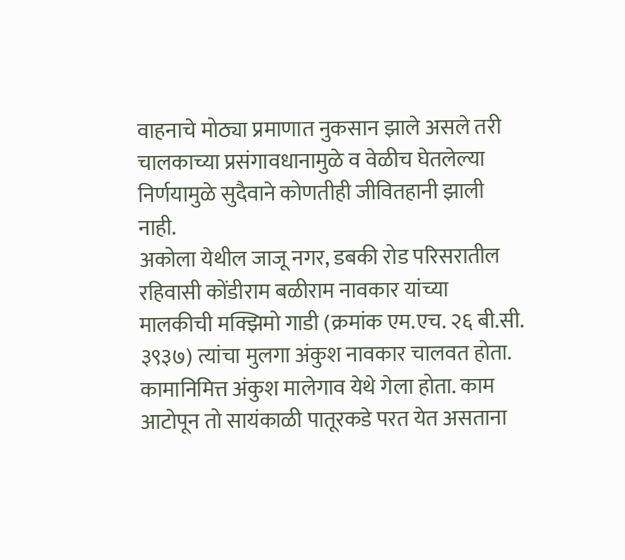वाहनाचे मोठ्या प्रमाणात नुकसान झाले असले तरी चालकाच्या प्रसंगावधानामुळे व वेळीच घेतलेल्या निर्णयामुळे सुदैवाने कोणतीही जीवितहानी झाली नाही.
अकोला येथील जाजू नगर, डबकी रोड परिसरातील रहिवासी कोंडीराम बळीराम नावकार यांच्या मालकीची मक्झिमो गाडी (क्रमांक एम.एच. २६ बी.सी. ३९३७) त्यांचा मुलगा अंकुश नावकार चालवत होता. कामानिमित्त अंकुश मालेगाव येथे गेला होता. काम आटोपून तो सायंकाळी पातूरकडे परत येत असताना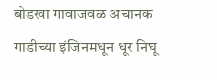बोडखा गावाजवळ अचानक गाडीच्या इंजिनमधून धूर निघू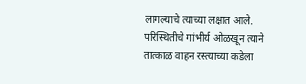लागल्याचे त्याच्या लक्षात आले. परिस्थितीचे गांभीर्य ओळखून त्याने तात्काळ वाहन रस्त्याच्या कडेला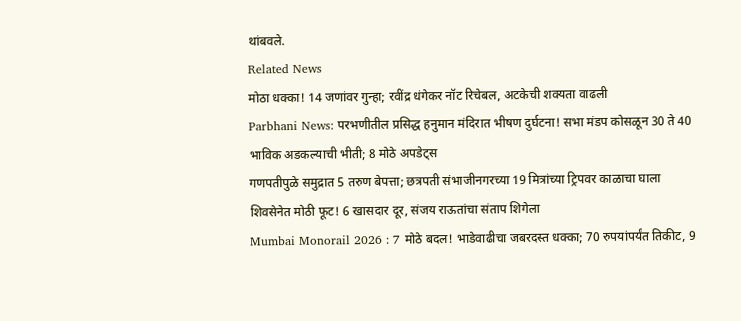थांबवले.
Related News
मोठा धक्का! 14 जणांवर गुन्हा; रवींद्र धंगेकर नॉट रिचेबल, अटकेची शक्यता वाढली
Parbhani News: परभणीतील प्रसिद्ध हनुमान मंदिरात भीषण दुर्घटना! सभा मंडप कोसळून 30 ते 40 भाविक अडकल्याची भीती; 8 मोठे अपडेट्स
गणपतीपुळे समुद्रात 5 तरुण बेपत्ता; छत्रपती संभाजीनगरच्या 19 मित्रांच्या ट्रिपवर काळाचा घाला
शिवसेनेत मोठी फूट! 6 खासदार दूर, संजय राऊतांचा संताप शिगेला
Mumbai Monorail 2026 : 7 मोठे बदल! भाडेवाढीचा जबरदस्त धक्का; 70 रुपयांपर्यंत तिकीट, 9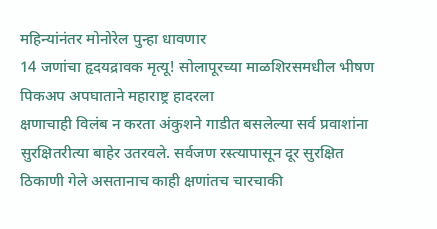महिन्यांनंतर मोनोरेल पुन्हा धावणार
14 जणांचा हृदयद्रावक मृत्यू! सोलापूरच्या माळशिरसमधील भीषण पिकअप अपघाताने महाराष्ट्र हादरला
क्षणाचाही विलंब न करता अंकुशने गाडीत बसलेल्या सर्व प्रवाशांना सुरक्षितरीत्या बाहेर उतरवले. सर्वजण रस्त्यापासून दूर सुरक्षित ठिकाणी गेले असतानाच काही क्षणांतच चारचाकी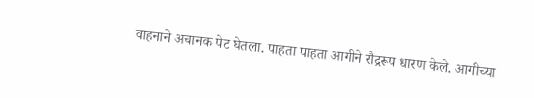वाहनाने अचानक पेट घेतला. पाहता पाहता आगीने रौद्ररूप धारण केले. आगीच्या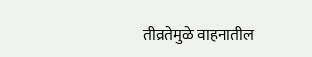तीव्रतेमुळे वाहनातील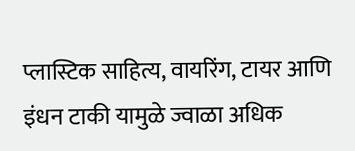प्लास्टिक साहित्य, वायरिंग, टायर आणि इंधन टाकी यामुळे ज्वाळा अधिक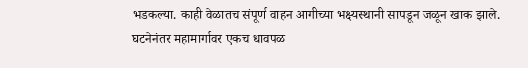भडकल्या. काही वेळातच संपूर्ण वाहन आगीच्या भक्ष्यस्थानी सापडून जळून खाक झाले.
घटनेनंतर महामार्गावर एकच धावपळ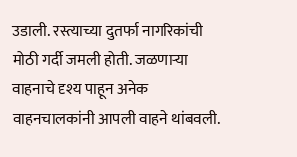उडाली. रस्त्याच्या दुतर्फा नागरिकांची मोठी गर्दी जमली होती. जळणाऱ्या वाहनाचे दृश्य पाहून अनेक वाहनचालकांनी आपली वाहने थांबवली.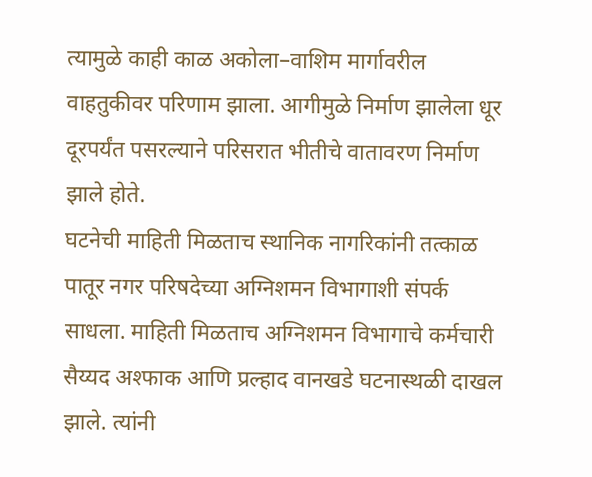त्यामुळे काही काळ अकोला–वाशिम मार्गावरील वाहतुकीवर परिणाम झाला. आगीमुळे निर्माण झालेला धूर दूरपर्यंत पसरल्याने परिसरात भीतीचे वातावरण निर्माण झाले होते.
घटनेची माहिती मिळताच स्थानिक नागरिकांनी तत्काळ पातूर नगर परिषदेच्या अग्निशमन विभागाशी संपर्क साधला. माहिती मिळताच अग्निशमन विभागाचे कर्मचारी सैय्यद अश्फाक आणि प्रल्हाद वानखडे घटनास्थळी दाखल झाले. त्यांनी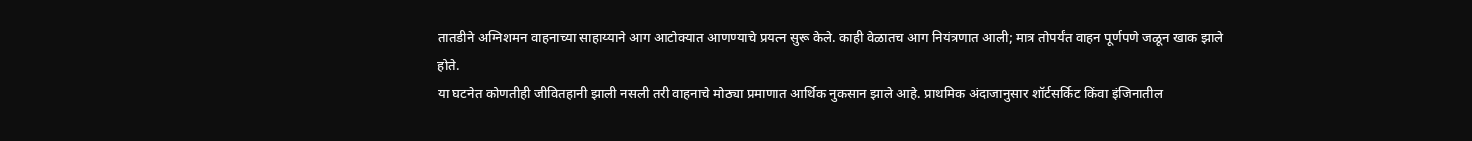तातडीने अग्निशमन वाहनाच्या साहाय्याने आग आटोक्यात आणण्याचे प्रयत्न सुरू केले. काही वेळातच आग नियंत्रणात आली; मात्र तोपर्यंत वाहन पूर्णपणे जळून खाक झाले होते.
या घटनेत कोणतीही जीवितहानी झाली नसली तरी वाहनाचे मोठ्या प्रमाणात आर्थिक नुकसान झाले आहे. प्राथमिक अंदाजानुसार शॉर्टसर्किट किंवा इंजिनातील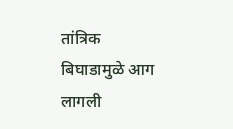तांत्रिक बिघाडामुळे आग लागली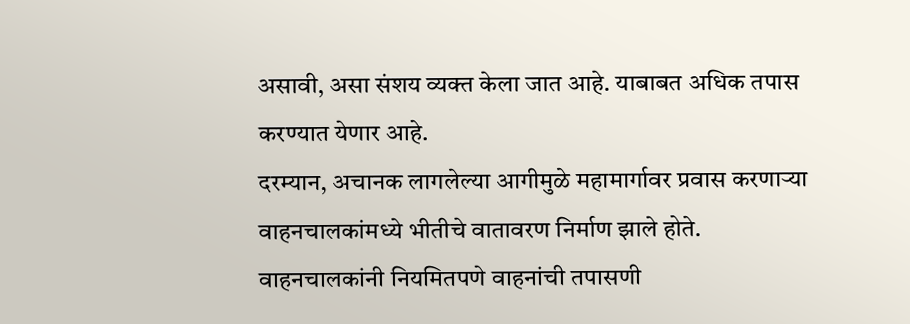असावी, असा संशय व्यक्त केला जात आहे. याबाबत अधिक तपास करण्यात येणार आहे.
दरम्यान, अचानक लागलेल्या आगीमुळे महामार्गावर प्रवास करणाऱ्या वाहनचालकांमध्ये भीतीचे वातावरण निर्माण झाले होते. वाहनचालकांनी नियमितपणे वाहनांची तपासणी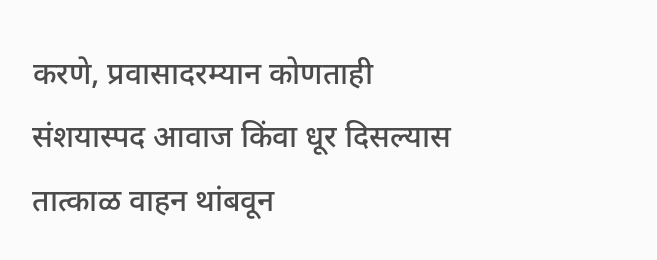करणे, प्रवासादरम्यान कोणताही संशयास्पद आवाज किंवा धूर दिसल्यास तात्काळ वाहन थांबवून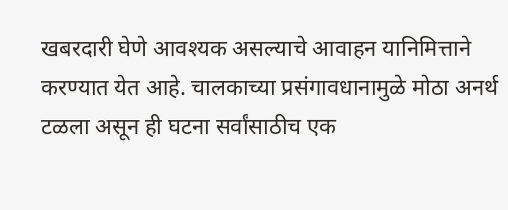खबरदारी घेणे आवश्यक असल्याचे आवाहन यानिमित्ताने करण्यात येत आहे. चालकाच्या प्रसंगावधानामुळे मोठा अनर्थ टळला असून ही घटना सर्वांसाठीच एक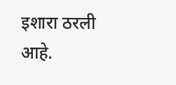इशारा ठरली आहे.